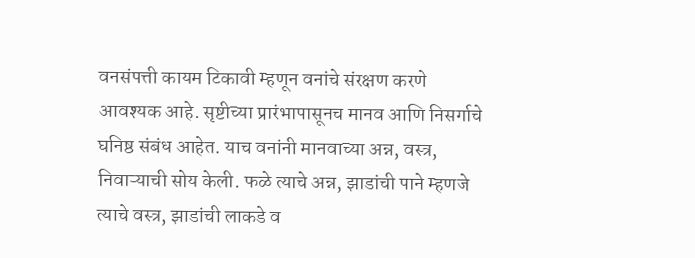वनसंपत्ती कायम टिकावी म्हणून वनांचे संरक्षण करणे आवश्यक आहे. सृष्टीच्या प्रारंभापासूनच मानव आणि निसर्गाचे घनिष्ठ संबंध आहेत. याच वनांनी मानवाच्या अन्न, वस्त्र, निवाऱ्याची सोय केली. फळे त्याचे अन्न, झाडांची पाने म्हणजे त्याचे वस्त्र, झाडांची लाकडे व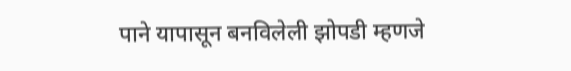पाने यापासून बनविलेली झोपडी म्हणजे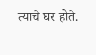त्याचे घर होते.